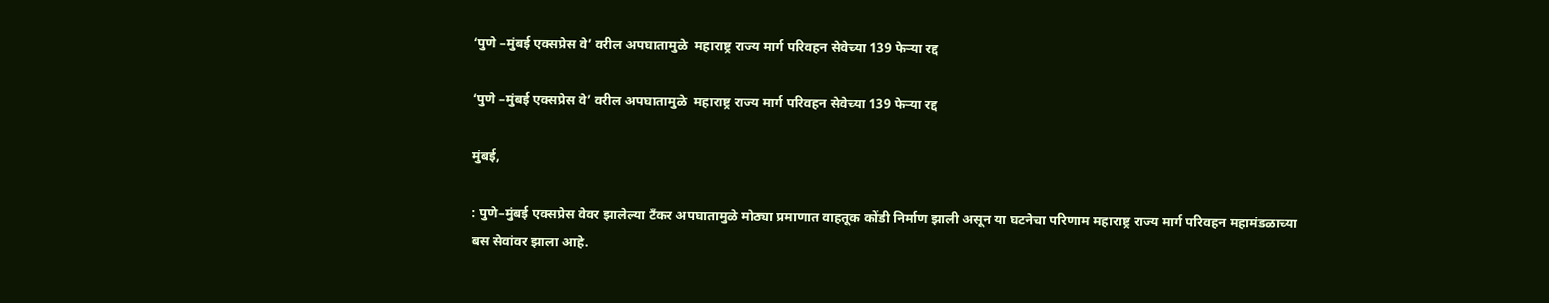‘पुणे –मुंबई एक्सप्रेस वे’ वरील अपघातामुळे  महाराष्ट्र राज्य मार्ग परिवहन सेवेच्या 139 फेऱ्या रद्द

‘पुणे –मुंबई एक्सप्रेस वे’ वरील अपघातामुळे  महाराष्ट्र राज्य मार्ग परिवहन सेवेच्या 139 फेऱ्या रद्द

मुंबई,

: पुणे–मुंबई एक्सप्रेस वेवर झालेल्या टँकर अपघातामुळे मोठ्या प्रमाणात वाहतूक कोंडी निर्माण झाली असून या घटनेचा परिणाम महाराष्ट्र राज्य मार्ग परिवहन महामंडळाच्या बस सेवांवर झाला आहे.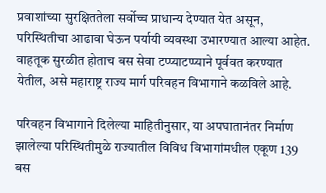प्रवाशांच्या सुरक्षिततेला सर्वोच्च प्राधान्य देण्यात येत असून, परिस्थितीचा आढावा घेऊन पर्यायी व्यवस्था उभारण्यात आल्या आहेत. वाहतूक सुरळीत होताच बस सेवा टप्प्याटप्प्याने पूर्ववत करण्यात येतील, असे महाराष्ट्र राज्य मार्ग परिवहन विभागाने कळविले आहे.

परिवहन विभागाने दिलेल्या माहितीनुसार, या अपघातानंतर निर्माण झालेल्या परिस्थितीमुळे राज्यातील विविध विभागांमधील एकूण 139 बस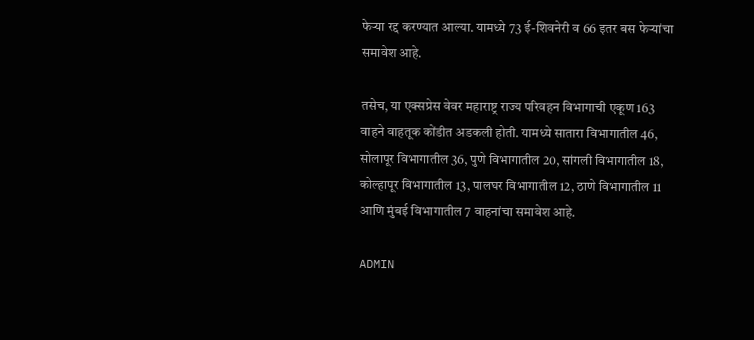फेऱ्या रद्द करण्यात आल्या. यामध्ये 73 ई-शिवनेरी व 66 इतर बस फेऱ्यांचा समावेश आहे.

तसेच, या एक्सप्रेस वेवर महाराष्ट्र राज्य परिवहन विभागाची एकूण 163 वाहने वाहतूक कोंडीत अडकली होती. यामध्ये सातारा विभागातील 46, सोलापूर विभागातील 36, पुणे विभागातील 20, सांगली विभागातील 18, कोल्हापूर विभागातील 13, पालघर विभागातील 12, ठाणे विभागातील 11 आणि मुंबई विभागातील 7 वाहनांचा समावेश आहे.

ADMIN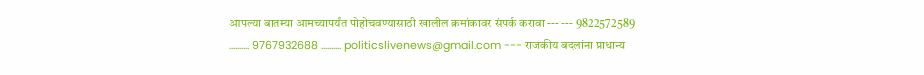आपल्या बातम्या आमच्यापर्यंत पोहोचवण्यासाठी खालील क्रमांकावर संपर्क करावा --- --- 9822572589 .......... 9767932688 .......... politicslivenews@gmail.com --- राजकीय बदलांना प्राधान्य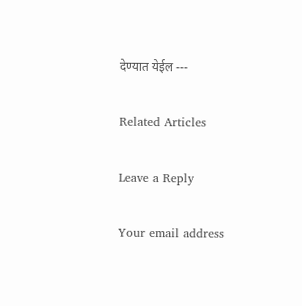देण्यात येईल ---

Related Articles

Leave a Reply

Your email address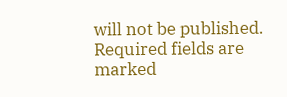will not be published. Required fields are marked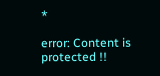*

error: Content is protected !!